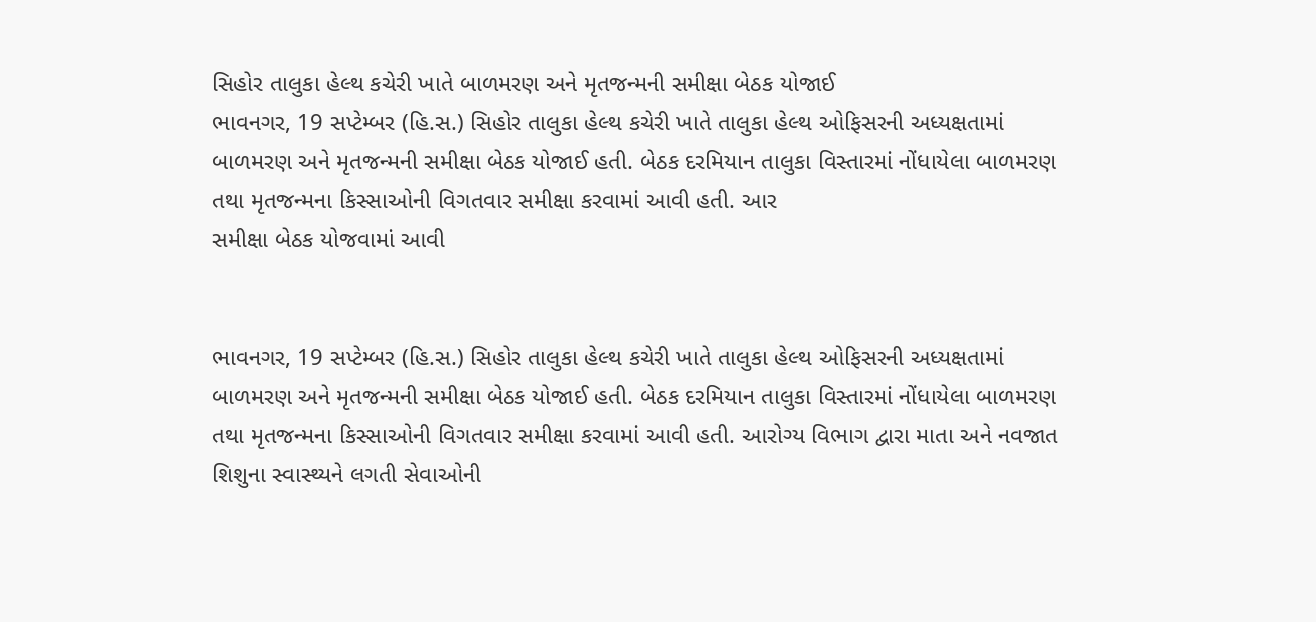સિહોર તાલુકા હેલ્થ કચેરી ખાતે બાળમરણ અને મૃતજન્મની સમીક્ષા બેઠક યોજાઈ
ભાવનગર, 19 સપ્ટેમ્બર (હિ.સ.) સિહોર તાલુકા હેલ્થ કચેરી ખાતે તાલુકા હેલ્થ ઓફિસરની અધ્યક્ષતામાં બાળમરણ અને મૃતજન્મની સમીક્ષા બેઠક યોજાઈ હતી. બેઠક દરમિયાન તાલુકા વિસ્તારમાં નોંધાયેલા બાળમરણ તથા મૃતજન્મના કિસ્સાઓની વિગતવાર સમીક્ષા કરવામાં આવી હતી. આર
સમીક્ષા બેઠક યોજવામાં આવી


ભાવનગર, 19 સપ્ટેમ્બર (હિ.સ.) સિહોર તાલુકા હેલ્થ કચેરી ખાતે તાલુકા હેલ્થ ઓફિસરની અધ્યક્ષતામાં બાળમરણ અને મૃતજન્મની સમીક્ષા બેઠક યોજાઈ હતી. બેઠક દરમિયાન તાલુકા વિસ્તારમાં નોંધાયેલા બાળમરણ તથા મૃતજન્મના કિસ્સાઓની વિગતવાર સમીક્ષા કરવામાં આવી હતી. આરોગ્ય વિભાગ દ્વારા માતા અને નવજાત શિશુના સ્વાસ્થ્યને લગતી સેવાઓની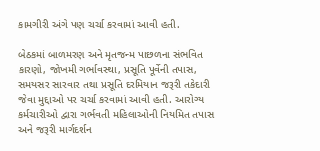કામગીરી અંગે પણ ચર્ચા કરવામાં આવી હતી.

બેઠકમાં બાળમરણ અને મૃતજન્મ પાછળના સંભવિત કારણો, જોખમી ગર્ભાવસ્થા, પ્રસૂતિ પૂર્વેની તપાસ, સમયસર સારવાર તથા પ્રસૂતિ દરમિયાન જરૂરી તકેદારી જેવા મુદ્દાઓ પર ચર્ચા કરવામાં આવી હતી. આરોગ્ય કર્મચારીઓ દ્વારા ગર્ભવતી મહિલાઓની નિયમિત તપાસ અને જરૂરી માર્ગદર્શન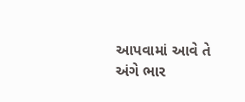આપવામાં આવે તે અંગે ભાર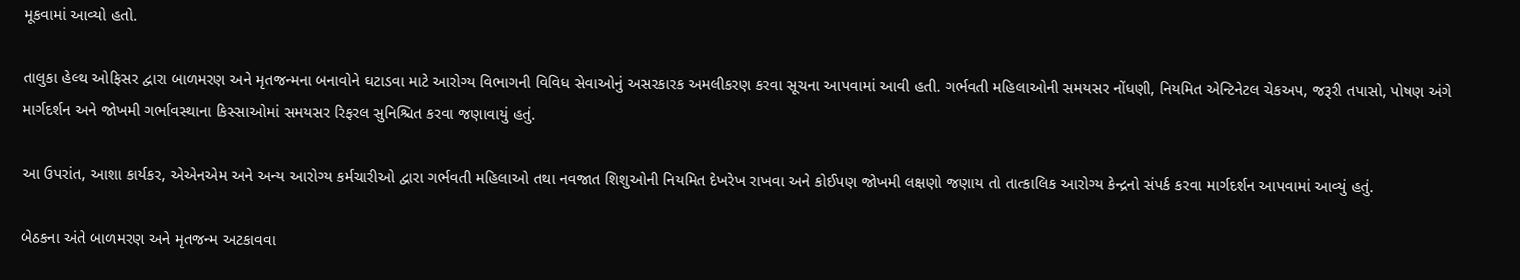મૂકવામાં આવ્યો હતો.

તાલુકા હેલ્થ ઓફિસર દ્વારા બાળમરણ અને મૃતજન્મના બનાવોને ઘટાડવા માટે આરોગ્ય વિભાગની વિવિધ સેવાઓનું અસરકારક અમલીકરણ કરવા સૂચના આપવામાં આવી હતી. ગર્ભવતી મહિલાઓની સમયસર નોંધણી, નિયમિત એન્ટિનેટલ ચેકઅપ, જરૂરી તપાસો, પોષણ અંગે માર્ગદર્શન અને જોખમી ગર્ભાવસ્થાના કિસ્સાઓમાં સમયસર રિફરલ સુનિશ્ચિત કરવા જણાવાયું હતું.

આ ઉપરાંત, આશા કાર્યકર, એએનએમ અને અન્ય આરોગ્ય કર્મચારીઓ દ્વારા ગર્ભવતી મહિલાઓ તથા નવજાત શિશુઓની નિયમિત દેખરેખ રાખવા અને કોઈપણ જોખમી લક્ષણો જણાય તો તાત્કાલિક આરોગ્ય કેન્દ્રનો સંપર્ક કરવા માર્ગદર્શન આપવામાં આવ્યું હતું.

બેઠકના અંતે બાળમરણ અને મૃતજન્મ અટકાવવા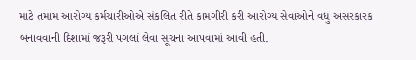માટે તમામ આરોગ્ય કર્મચારીઓએ સંકલિત રીતે કામગીરી કરી આરોગ્ય સેવાઓને વધુ અસરકારક બનાવવાની દિશામાં જરૂરી પગલાં લેવા સૂચના આપવામાં આવી હતી.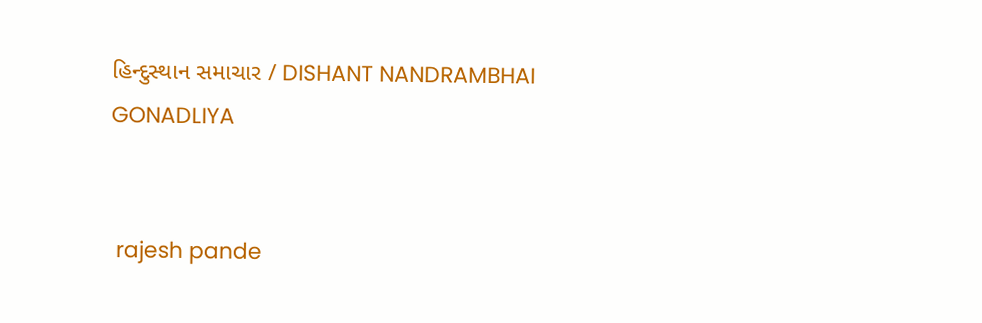હિન્દુસ્થાન સમાચાર / DISHANT NANDRAMBHAI GONADLIYA


 rajesh pande